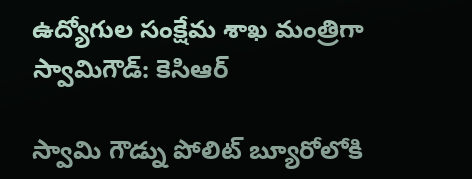ఉద్యోగుల సంక్షేమ శాఖ మంత్రిగా స్వామిగౌడ్: కెసిఆర్

స్వామి గౌడ్ను పోలిట్ బ్యూరోలోకి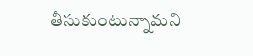తీసుకుంటున్నామని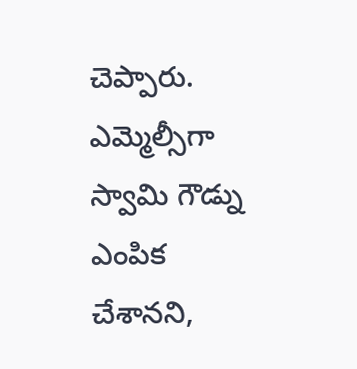చెప్పారు. ఎమ్మెల్సీగా స్వామి గౌడ్ను ఎంపిక చేశానని,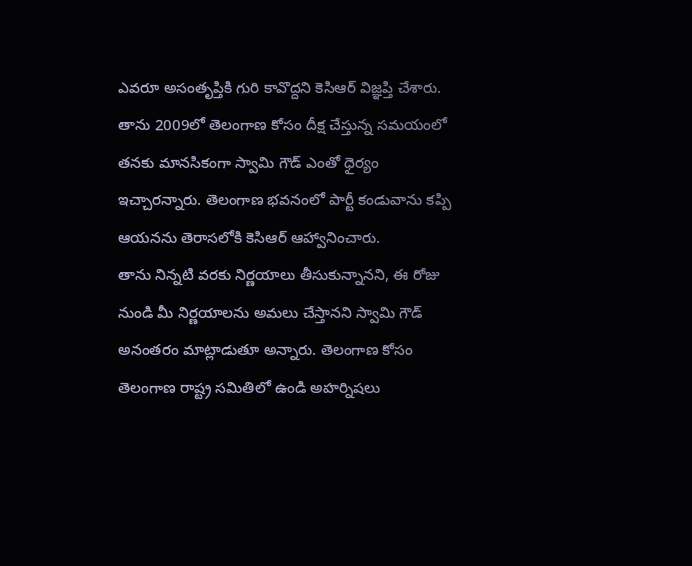ఎవరూ అసంతృప్తికి గురి కావొద్దని కెసిఆర్ విజ్ఞప్తి చేశారు. తాను 2009లో తెలంగాణ కోసం దీక్ష చేస్తున్న సమయంలో తనకు మానసికంగా స్వామి గౌడ్ ఎంతో ధైర్యం ఇచ్చారన్నారు. తెలంగాణ భవనంలో పార్టీ కండువాను కప్పి ఆయనను తెరాసలోకి కెసిఆర్ ఆహ్వానించారు.
తాను నిన్నటి వరకు నిర్ణయాలు తీసుకున్నానని, ఈ రోజు నుండి మీ నిర్ణయాలను అమలు చేస్తానని స్వామి గౌడ్ అనంతరం మాట్లాడుతూ అన్నారు. తెలంగాణ కోసం తెలంగాణ రాష్ట్ర సమితిలో ఉండి అహర్నిషలు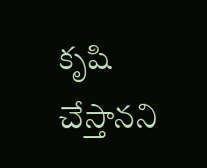కృషి చేస్తానని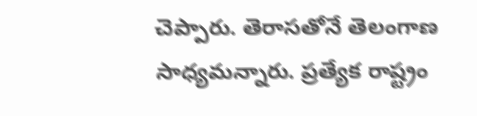చెప్పారు. తెరాసతోనే తెలంగాణ సాధ్యమన్నారు. ప్రత్యేక రాష్ట్రం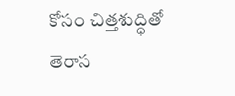కోసం చిత్తశుద్ధితో తెరాస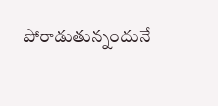పోరాడుతున్నందునే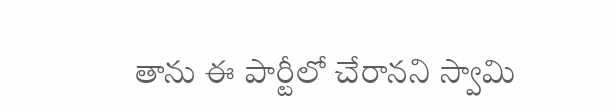తాను ఈ పార్టీలో చేరానని స్వామి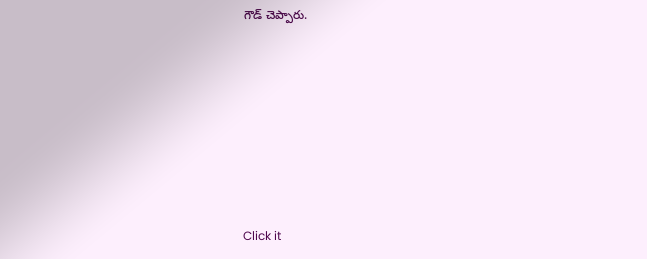గౌడ్ చెప్పారు.












Click it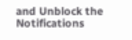and Unblock the Notifications